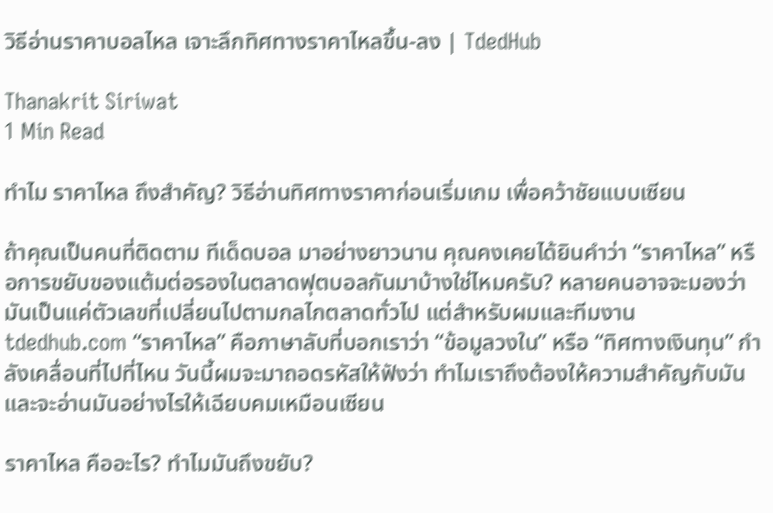วิธีอ่านราคาบอลไหล เจาะลึกทิศทางราคาไหลขึ้น-ลง | TdedHub

Thanakrit Siriwat
1 Min Read

ทำไม ราคาไหล ถึงสำคัญ? วิธีอ่านทิศทางราคาก่อนเริ่มเกม เพื่อคว้าชัยแบบเซียน

ถ้าคุณเป็นคนที่ติดตาม ทีเด็ดบอล มาอย่างยาวนาน คุณคงเคยได้ยินคำว่า “ราคาไหล” หรือการขยับของแต้มต่อรองในตลาดฟุตบอลกันมาบ้างใช่ไหมครับ? หลายคนอาจจะมองว่ามันเป็นแค่ตัวเลขที่เปลี่ยนไปตามกลไกตลาดทั่วไป แต่สำหรับผมและทีมงาน tdedhub.com “ราคาไหล” คือภาษาลับที่บอกเราว่า “ข้อมูลวงใน” หรือ “ทิศทางเงินทุน” กำลังเคลื่อนที่ไปที่ไหน วันนี้ผมจะมาถอดรหัสให้ฟังว่า ทำไมเราถึงต้องให้ความสำคัญกับมัน และจะอ่านมันอย่างไรให้เฉียบคมเหมือนเซียน

ราคาไหล คืออะไร? ทำไมมันถึงขยับ?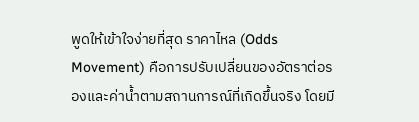พูดให้เข้าใจง่ายที่สุด ราคาไหล (Odds Movement) คือการปรับเปลี่ยนของอัตราต่อรองและค่าน้ำตามสถานการณ์ที่เกิดขึ้นจริง โดยมี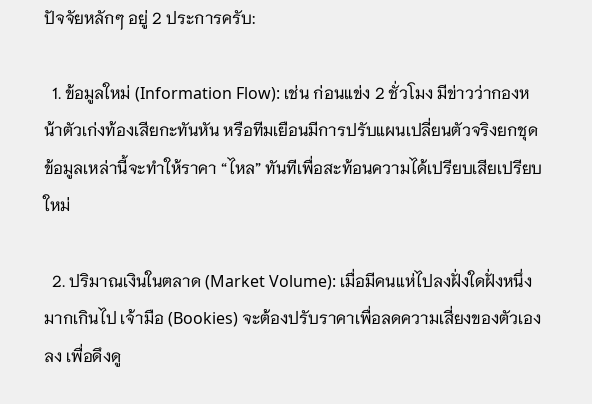ปัจจัยหลักๆ อยู่ 2 ประการครับ:

  1. ข้อมูลใหม่ (Information Flow): เช่น ก่อนแข่ง 2 ชั่วโมง มีข่าวว่ากองหน้าตัวเก่งท้องเสียกะทันหัน หรือทีมเยือนมีการปรับแผนเปลี่ยนตัวจริงยกชุด ข้อมูลเหล่านี้จะทำให้ราคา “ไหล” ทันทีเพื่อสะท้อนความได้เปรียบเสียเปรียบใหม่

  2. ปริมาณเงินในตลาด (Market Volume): เมื่อมีคนแห่ไปลงฝั่งใดฝั่งหนึ่งมากเกินไป เจ้ามือ (Bookies) จะต้องปรับราคาเพื่อลดความเสี่ยงของตัวเองลง เพื่อดึงดู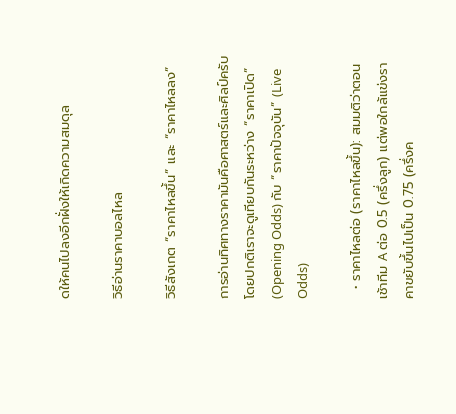ดให้คนไปลงอีกฝั่งให้เกิดความสมดุล

วิธีอ่านราคาบอลไหล

วิธีสังเกต “ราคาไหลขึ้น” และ “ราคาไหลลง”

การอ่านทิศทางราคามันคือศาสตร์และศิลป์ครับ โดยปกติเราจะดูเทียบกันระหว่าง “ราคาเปิด” (Opening Odds) กับ “ราคาปัจจุบัน” (Live Odds)

  • ราคาไหลต่อ (ราคาไหลขึ้น): สมมติว่าตอนเช้าทีม A ต่อ 0.5 (ครึ่งลูก) แต่พอใกล้แข่งราคาขยับขึ้นไปเป็น 0.75 (ครึ่งค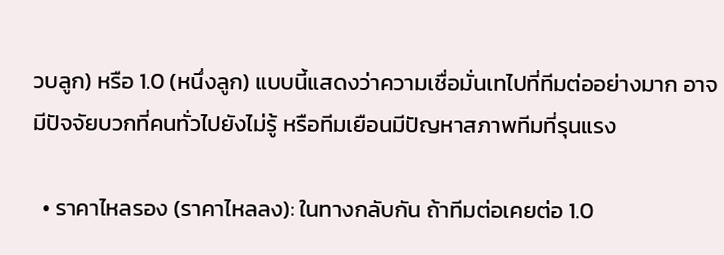วบลูก) หรือ 1.0 (หนึ่งลูก) แบบนี้แสดงว่าความเชื่อมั่นเทไปที่ทีมต่ออย่างมาก อาจมีปัจจัยบวกที่คนทั่วไปยังไม่รู้ หรือทีมเยือนมีปัญหาสภาพทีมที่รุนแรง

  • ราคาไหลรอง (ราคาไหลลง): ในทางกลับกัน ถ้าทีมต่อเคยต่อ 1.0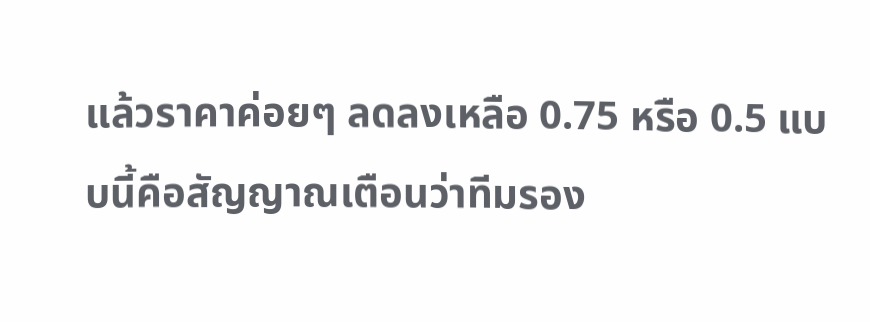แล้วราคาค่อยๆ ลดลงเหลือ 0.75 หรือ 0.5 แบบนี้คือสัญญาณเตือนว่าทีมรอง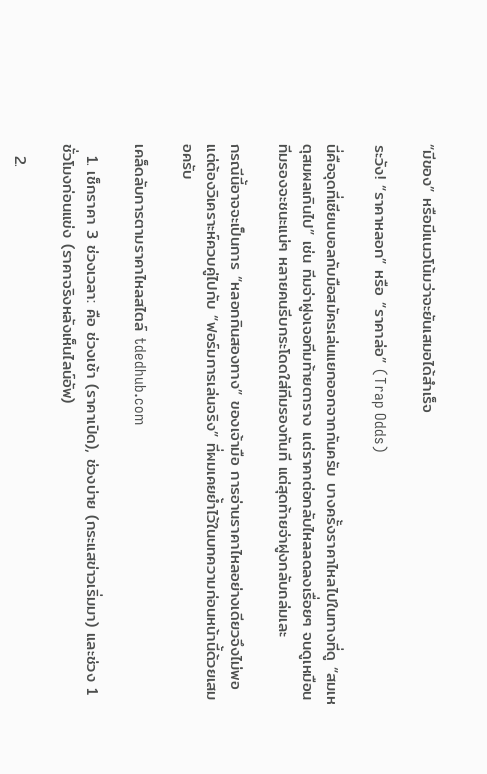“มีของ” หรือมีแนวโน้มว่าจะยันเสมอได้สำเร็จ

ระวัง! “ราคาหลอก” หรือ “ราคาล่อ” (Trap Odds)

นี่คือจุดที่เซียนบอลกับมือสมัครเล่นแยกออกจากกันครับ บางครั้งราคาไหลไปในทางที่ดู “สมเหตุสมผลเกินไป” เช่น ทีมจ่าฝูงเจอทีมท้ายตาราง แต่ราคาต่อกลับไหลลดลงเรื่อยๆ จนดูเหมือนทีมรองจะชนะแน่ๆ หลายคนรีบกระโดดใส่ทีมรองทันที แต่สุดท้ายจ่าฝูงกลับถล่มเละ

กรณีนี้อาจจะเป็นการ “หลอกกินสองทาง” ของเจ้ามือ การอ่านราคาไหลอย่างเดียวจึงไม่พอ แต่ต้องวิเคราะห์ควบคู่ไปกับ “ฟอร์มการเล่นจริง” ที่ผมเคยย้ำไว้ในบทความก่อนหน้านี้ด้วยเสมอครับ

เคล็ดลับการตามราคาไหลสไตล์ tdedhub.com

  1. เช็กราคา 3 ช่วงเวลา: คือ ช่วงเช้า (ราคาเปิด), ช่วงบ่าย (กระแสข่าวเริ่มมา) และช่วง 1 ชั่วโมงก่อนแข่ง (ราคาจริงหลังเห็นไลน์อัพ)

  2.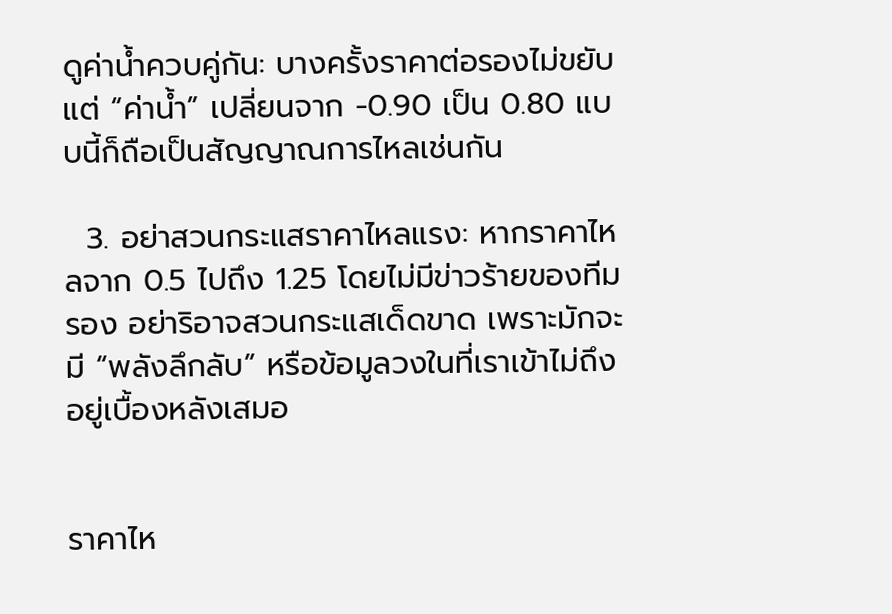ดูค่าน้ำควบคู่กัน: บางครั้งราคาต่อรองไม่ขยับ แต่ “ค่าน้ำ” เปลี่ยนจาก -0.90 เป็น 0.80 แบบนี้ก็ถือเป็นสัญญาณการไหลเช่นกัน

  3. อย่าสวนกระแสราคาไหลแรง: หากราคาไหลจาก 0.5 ไปถึง 1.25 โดยไม่มีข่าวร้ายของทีมรอง อย่าริอาจสวนกระแสเด็ดขาด เพราะมักจะมี “พลังลึกลับ” หรือข้อมูลวงในที่เราเข้าไม่ถึงอยู่เบื้องหลังเสมอ


ราคาไห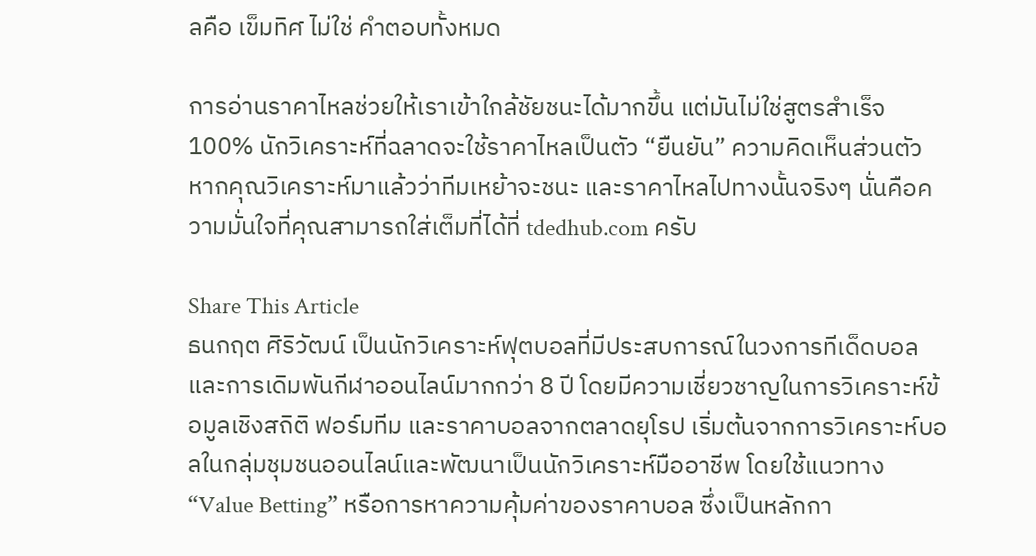ลคือ เข็มทิศ ไม่ใช่ คำตอบทั้งหมด

การอ่านราคาไหลช่วยให้เราเข้าใกล้ชัยชนะได้มากขึ้น แต่มันไม่ใช่สูตรสำเร็จ 100% นักวิเคราะห์ที่ฉลาดจะใช้ราคาไหลเป็นตัว “ยืนยัน” ความคิดเห็นส่วนตัว หากคุณวิเคราะห์มาแล้วว่าทีมเหย้าจะชนะ และราคาไหลไปทางนั้นจริงๆ นั่นคือความมั่นใจที่คุณสามารถใส่เต็มที่ได้ที่ tdedhub.com ครับ

Share This Article
ธนกฤต ศิริวัฒน์ เป็นนักวิเคราะห์ฟุตบอลที่มีประสบการณ์ในวงการทีเด็ดบอลและการเดิมพันกีฬาออนไลน์มากกว่า 8 ปี โดยมีความเชี่ยวชาญในการวิเคราะห์ข้อมูลเชิงสถิติ ฟอร์มทีม และราคาบอลจากตลาดยุโรป เริ่มต้นจากการวิเคราะห์บอลในกลุ่มชุมชนออนไลน์และพัฒนาเป็นนักวิเคราะห์มืออาชีพ โดยใช้แนวทาง “Value Betting” หรือการหาความคุ้มค่าของราคาบอล ซึ่งเป็นหลักกา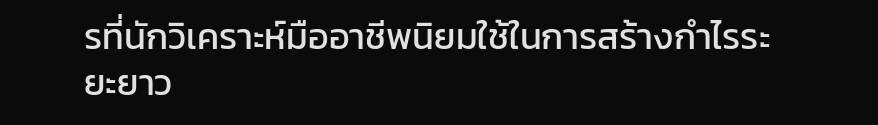รที่นักวิเคราะห์มืออาชีพนิยมใช้ในการสร้างกำไรระยะยาว